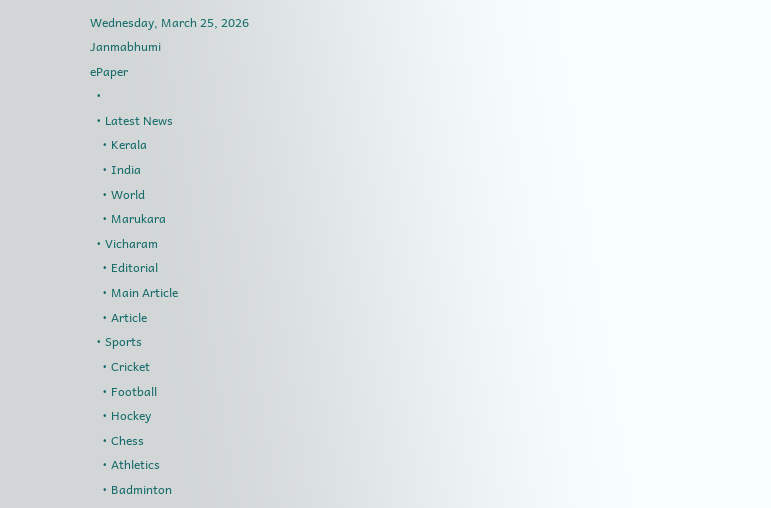Wednesday, March 25, 2026
Janmabhumi
ePaper
  •
  • Latest News
    • Kerala
    • India
    • World
    • Marukara
  • Vicharam
    • Editorial
    • Main Article
    • Article
  • Sports
    • Cricket
    • Football
    • Hockey
    • Chess
    • Athletics
    • Badminton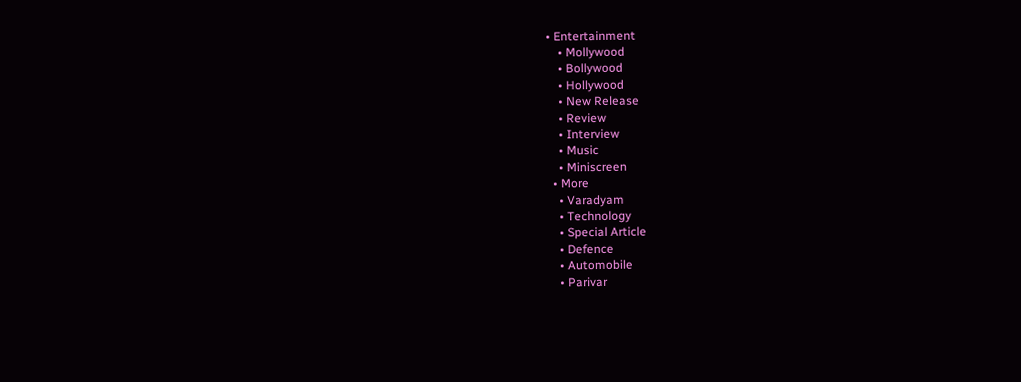• Entertainment
    • Mollywood
    • Bollywood
    • Hollywood
    • New Release
    • Review
    • Interview
    • Music
    • Miniscreen
  • More
    • Varadyam
    • Technology
    • Special Article
    • Defence
    • Automobile
    • Parivar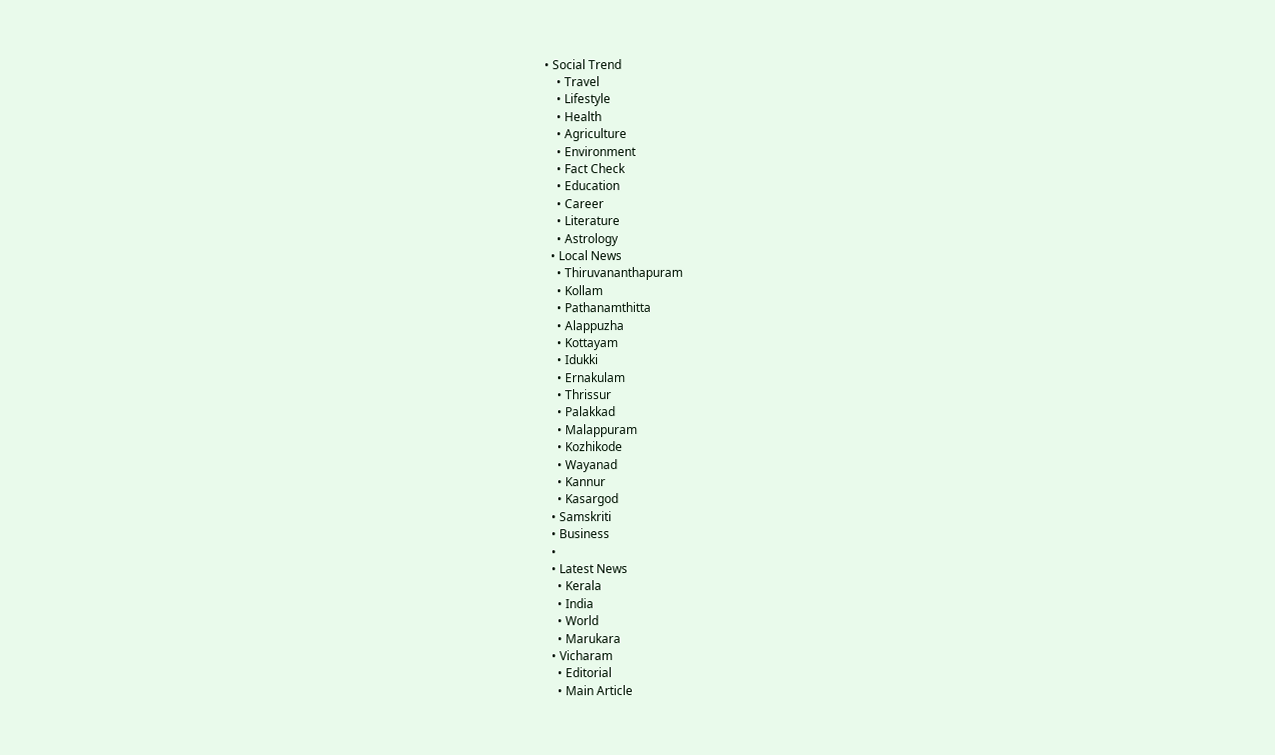• Social Trend
    • Travel
    • Lifestyle
    • Health
    • Agriculture
    • Environment
    • Fact Check
    • Education
    • Career
    • Literature
    • Astrology
  • Local News
    • Thiruvananthapuram
    • Kollam
    • Pathanamthitta
    • Alappuzha
    • Kottayam
    • Idukki
    • Ernakulam
    • Thrissur
    • Palakkad
    • Malappuram
    • Kozhikode
    • Wayanad
    • Kannur
    • Kasargod
  • Samskriti
  • Business
  •
  • Latest News
    • Kerala
    • India
    • World
    • Marukara
  • Vicharam
    • Editorial
    • Main Article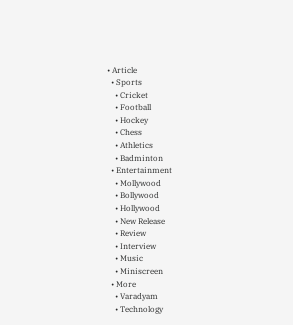• Article
  • Sports
    • Cricket
    • Football
    • Hockey
    • Chess
    • Athletics
    • Badminton
  • Entertainment
    • Mollywood
    • Bollywood
    • Hollywood
    • New Release
    • Review
    • Interview
    • Music
    • Miniscreen
  • More
    • Varadyam
    • Technology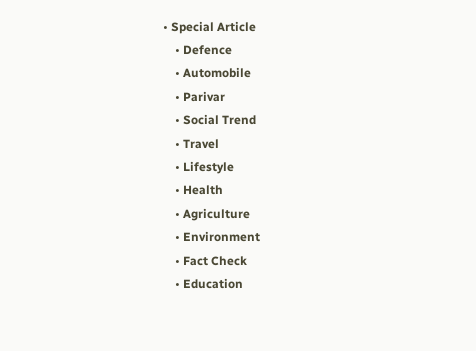• Special Article
    • Defence
    • Automobile
    • Parivar
    • Social Trend
    • Travel
    • Lifestyle
    • Health
    • Agriculture
    • Environment
    • Fact Check
    • Education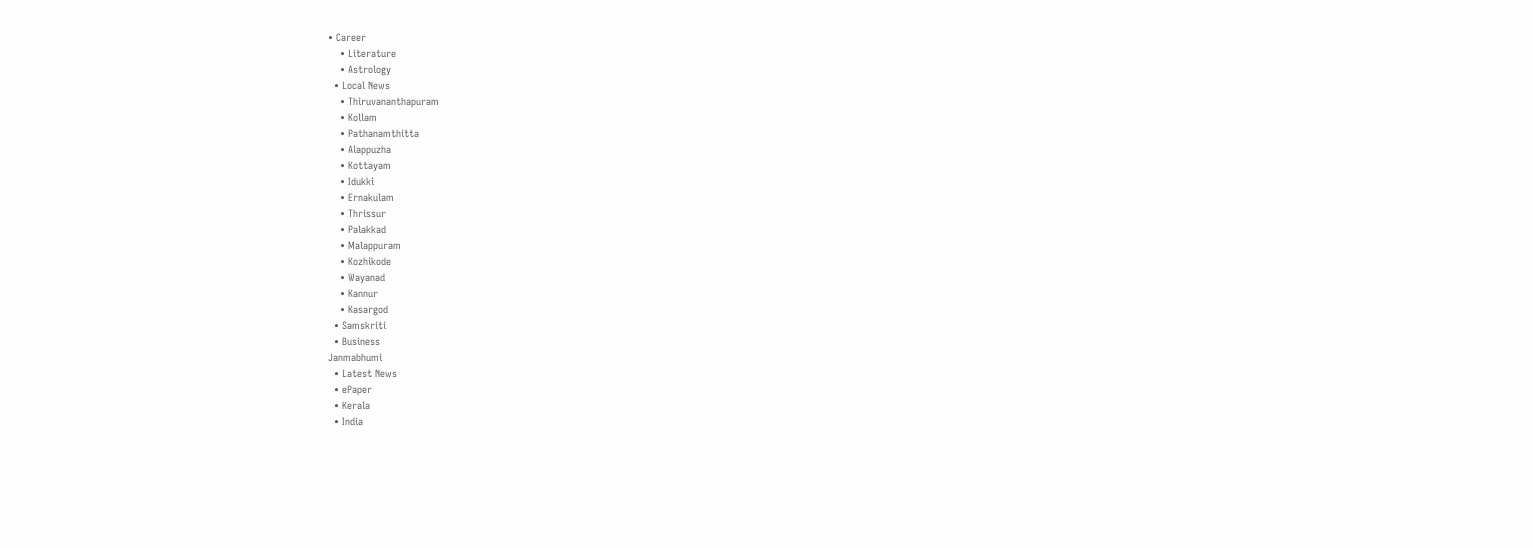• Career
    • Literature
    • Astrology
  • Local News
    • Thiruvananthapuram
    • Kollam
    • Pathanamthitta
    • Alappuzha
    • Kottayam
    • Idukki
    • Ernakulam
    • Thrissur
    • Palakkad
    • Malappuram
    • Kozhikode
    • Wayanad
    • Kannur
    • Kasargod
  • Samskriti
  • Business
Janmabhumi
  • Latest News
  • ePaper
  • Kerala
  • India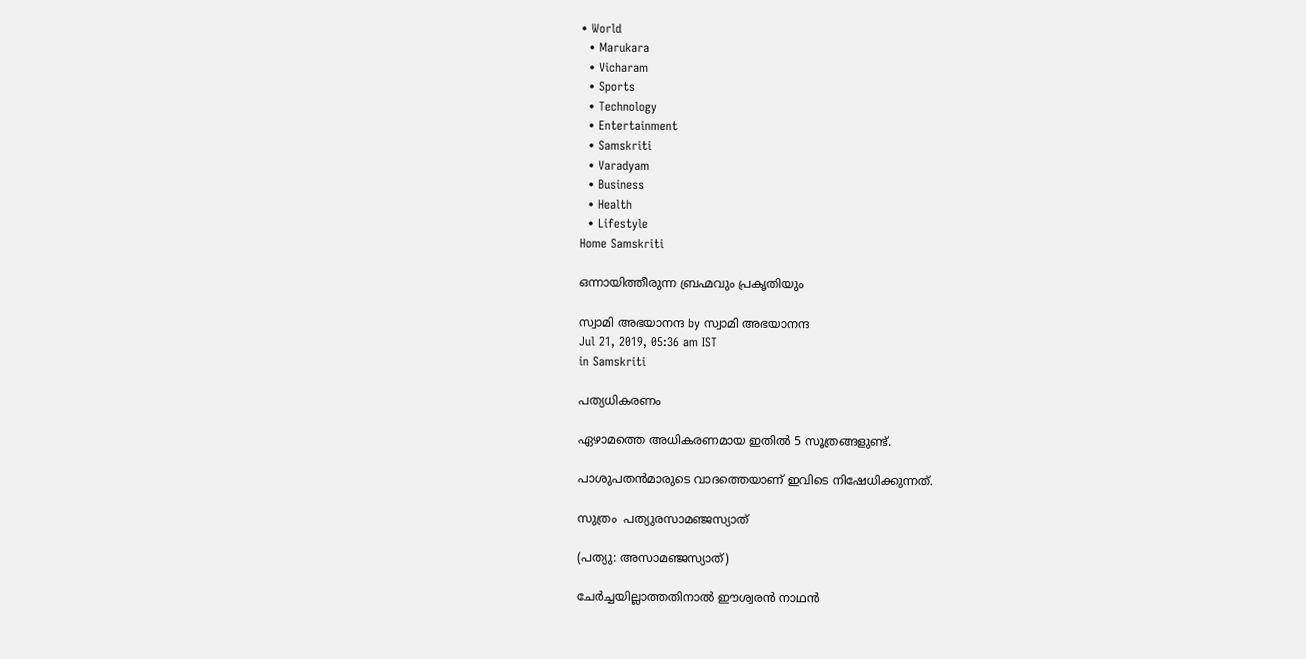• World
  • Marukara
  • Vicharam
  • Sports
  • Technology
  • Entertainment
  • Samskriti
  • Varadyam
  • Business
  • Health
  • Lifestyle
Home Samskriti

ഒന്നായിത്തീരുന്ന ബ്രഹ്മവും പ്രകൃതിയും

സ്വാമി അഭയാനന്ദ by സ്വാമി അഭയാനന്ദ
Jul 21, 2019, 05:36 am IST
in Samskriti

പത്യധികരണം

ഏഴാമത്തെ അധികരണമായ ഇതില്‍ 5 സൂത്രങ്ങളുണ്ട്.

പാശുപതന്‍മാരുടെ വാദത്തെയാണ് ഇവിടെ നിഷേധിക്കുന്നത്.

സുത്രം  പത്യുരസാമഞ്ജസ്യാത്

(പത്യു: അസാമഞ്ജസ്യാത്)

ചേര്‍ച്ചയില്ലാത്തതിനാല്‍ ഈശ്വരന്‍ നാഥന്‍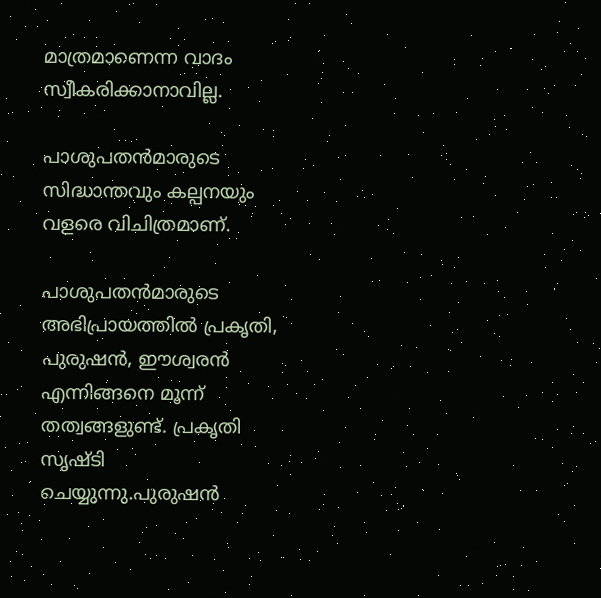മാത്രമാണെന്ന വാദം സ്വീകരിക്കാനാവില്ല.

പാശുപതന്‍മാരുടെ സിദ്ധാന്തവും കല്പനയും വളരെ വിചിത്രമാണ്.

പാശുപതന്‍മാരുടെ അഭിപ്രായത്തില്‍ പ്രകൃതി, പുരുഷന്‍, ഈശ്വരന്‍ എന്നിങ്ങനെ മൂന്ന് തത്വങ്ങളുണ്ട്. പ്രകൃതി സൃഷ്ടി ചെയ്യുന്നു.പുരുഷന്‍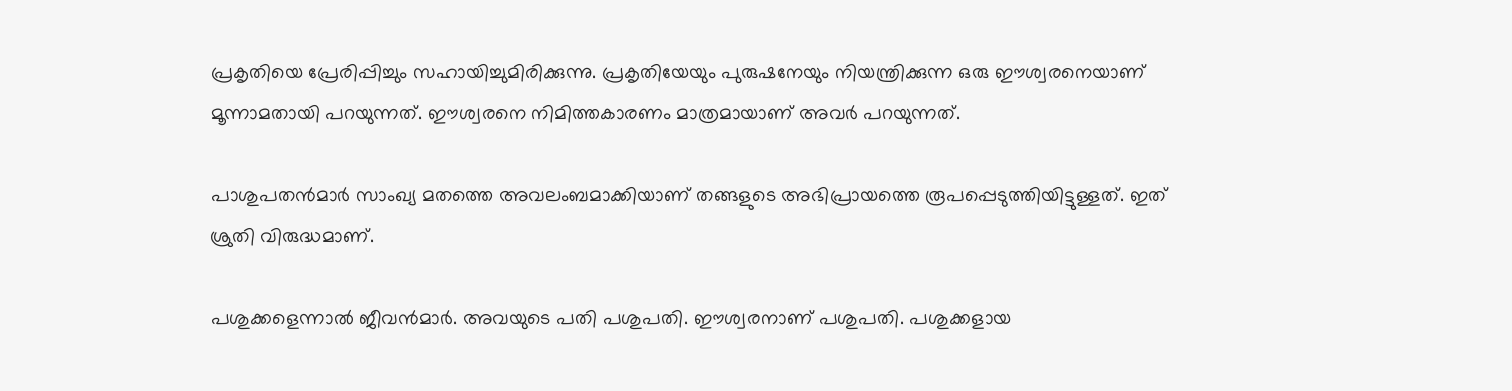പ്രകൃതിയെ പ്രേരിപ്പിച്ചും സഹായിച്ചുമിരിക്കുന്നു. പ്രകൃതിയേയും പുരുഷനേയും നിയന്ത്രിക്കുന്ന ഒരു ഈശ്വരനെയാണ് മൂന്നാമതായി പറയുന്നത്. ഈശ്വരനെ നിമിത്തകാരണം മാത്രമായാണ് അവര്‍ പറയുന്നത്.

പാശുപതന്‍മാര്‍ സാംഖ്യ മതത്തെ അവലംബമാക്കിയാണ് തങ്ങളുടെ അഭിപ്രായത്തെ രൂപപ്പെടുത്തിയിട്ടുള്ളത്. ഇത് ശ്രുതി വിരുദ്ധമാണ്.

പശുക്കളെന്നാല്‍ ജീവന്‍മാര്‍. അവയുടെ പതി പശുപതി. ഈശ്വരനാണ് പശുപതി. പശുക്കളായ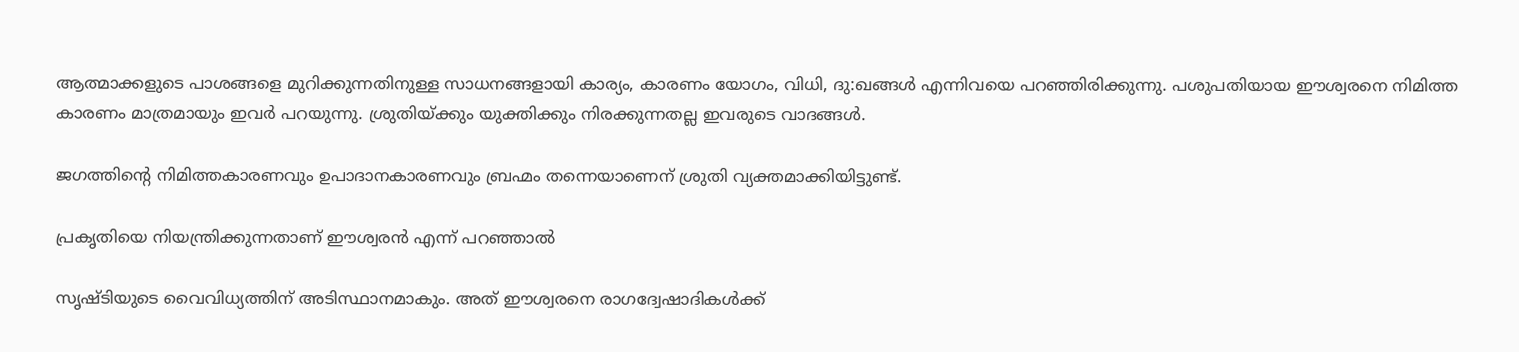ആത്മാക്കളുടെ പാശങ്ങളെ മുറിക്കുന്നതിനുള്ള സാധനങ്ങളായി കാര്യം, കാരണം യോഗം, വിധി, ദു:ഖങ്ങള്‍ എന്നിവയെ പറഞ്ഞിരിക്കുന്നു. പശുപതിയായ ഈശ്വരനെ നിമിത്ത കാരണം മാത്രമായും ഇവര്‍ പറയുന്നു. ശ്രുതിയ്‌ക്കും യുക്തിക്കും നിരക്കുന്നതല്ല ഇവരുടെ വാദങ്ങള്‍.

ജഗത്തിന്റെ നിമിത്തകാരണവും ഉപാദാനകാരണവും ബ്രഹ്മം തന്നെയാണെന് ശ്രുതി വ്യക്തമാക്കിയിട്ടുണ്ട്.

പ്രകൃതിയെ നിയന്ത്രിക്കുന്നതാണ് ഈശ്വരന്‍ എന്ന് പറഞ്ഞാല്‍

സൃഷ്ടിയുടെ വൈവിധ്യത്തിന് അടിസ്ഥാനമാകും. അത് ഈശ്വരനെ രാഗദ്വേഷാദികള്‍ക്ക്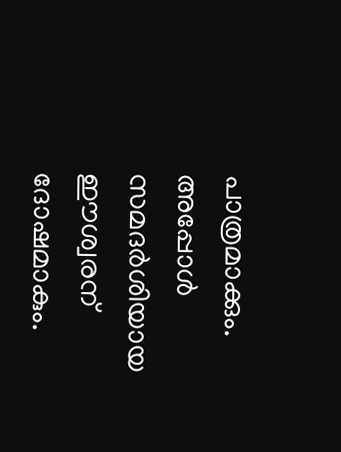പാത്രമാക്കും. അപ്പോള്‍ സമദര്‍ശിയായ ഈശ്വരന് ദോഷമാകും.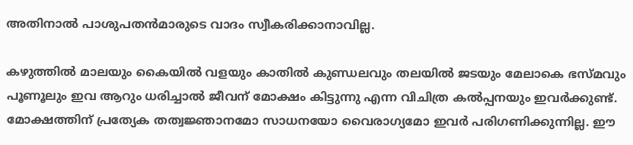അതിനാല്‍ പാശുപതന്‍മാരുടെ വാദം സ്വീകരിക്കാനാവില്ല.

കഴുത്തില്‍ മാലയും കൈയില്‍ വളയും കാതില്‍ കുണ്ഡലവും തലയില്‍ ജടയും മേലാകെ ഭസ്മവും പൂണൂലും ഇവ ആറും ധരിച്ചാല്‍ ജീവന് മോക്ഷം കിട്ടുന്നു എന്ന വിചിത്ര കല്‍പ്പനയും ഇവര്‍ക്കുണ്ട്. മോക്ഷത്തിന് പ്രത്യേക തത്വജ്ഞാനമോ സാധനയോ വൈരാഗ്യമോ ഇവര്‍ പരിഗണിക്കുന്നില്ല. ഈ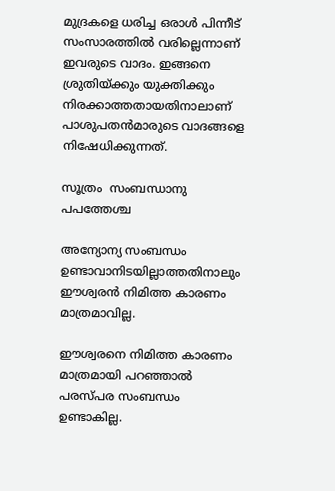മുദ്രകളെ ധരിച്ച ഒരാള്‍ പിന്നീട് സംസാരത്തില്‍ വരില്ലെന്നാണ് ഇവരുടെ വാദം. ഇങ്ങനെ ശ്രുതിയ്‌ക്കും യുക്തിക്കും നിരക്കാത്തതായതിനാലാണ് പാശുപതന്‍മാരുടെ വാദങ്ങളെ നിഷേധിക്കുന്നത്.

സൂത്രം  സംബന്ധാനു പപത്തേശ്ച

അന്യോന്യ സംബന്ധം ഉണ്ടാവാനിടയില്ലാത്തതിനാലും ഈശ്വരന്‍ നിമിത്ത കാരണം മാത്രമാവില്ല.

ഈശ്വരനെ നിമിത്ത കാരണം മാത്രമായി പറഞ്ഞാല്‍ പരസ്പര സംബന്ധം ഉണ്ടാകില്ല.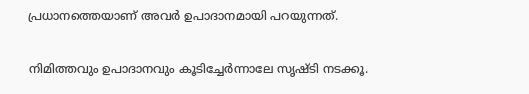പ്രധാനത്തെയാണ് അവര്‍ ഉപാദാനമായി പറയുന്നത്.

നിമിത്തവും ഉപാദാനവും കൂടിച്ചേര്‍ന്നാലേ സൃഷ്ടി നടക്കൂ.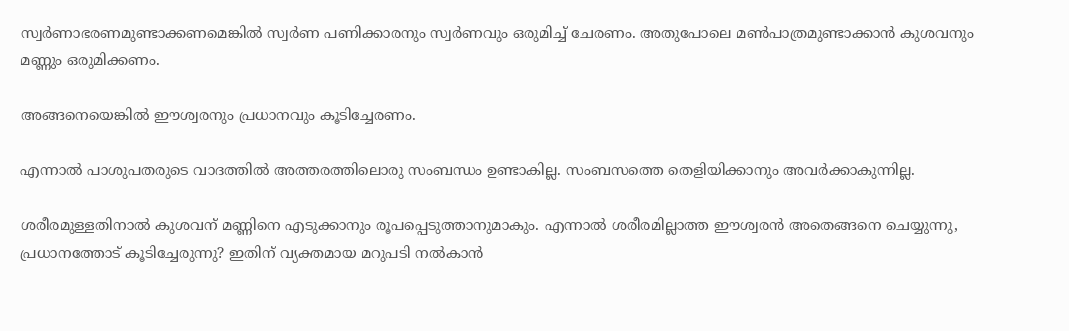സ്വര്‍ണാഭരണമുണ്ടാക്കണമെങ്കില്‍ സ്വര്‍ണ പണിക്കാരനും സ്വര്‍ണവും ഒരുമിച്ച് ചേരണം. അതുപോലെ മണ്‍പാത്രമുണ്ടാക്കാന്‍ കുശവനും മണ്ണും ഒരുമിക്കണം.

അങ്ങനെയെങ്കില്‍ ഈശ്വരനും പ്രധാനവും കൂടിച്ചേരണം.

എന്നാല്‍ പാശുപതരുടെ വാദത്തില്‍ അത്തരത്തിലൊരു സംബന്ധം ഉണ്ടാകില്ല. സംബസത്തെ തെളിയിക്കാനും അവര്‍ക്കാകുന്നില്ല.

ശരീരമുള്ളതിനാല്‍ കുശവന് മണ്ണിനെ എടുക്കാനും രൂപപ്പെടുത്താനുമാകും. എന്നാല്‍ ശരീരമില്ലാത്ത ഈശ്വരന്‍ അതെങ്ങനെ ചെയ്യുന്നു, പ്രധാനത്തോട് കൂടിച്ചേരുന്നു? ഇതിന് വ്യക്തമായ മറുപടി നല്‍കാന്‍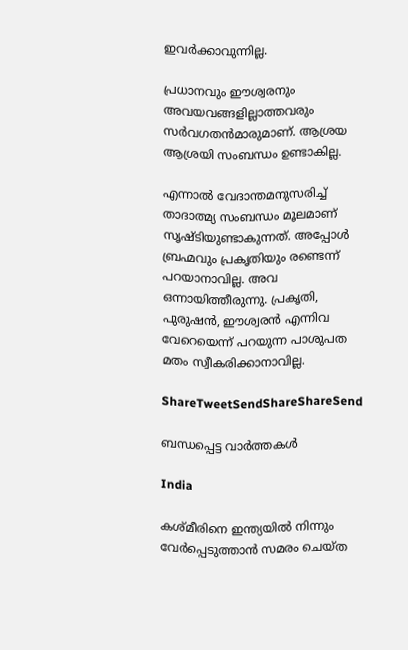ഇവര്‍ക്കാവുന്നില്ല.

പ്രധാനവും ഈശ്വരനും അവയവങ്ങളില്ലാത്തവരും  സര്‍വഗതന്‍മാരുമാണ്. ആശ്രയ ആശ്രയി സംബന്ധം ഉണ്ടാകില്ല.

എന്നാല്‍ വേദാന്തമനുസരിച്ച് താദാത്മ്യ സംബന്ധം മൂലമാണ് സൃഷ്ടിയുണ്ടാകുന്നത്. അപ്പോള്‍ ബ്രഹ്മവും പ്രകൃതിയും രണ്ടെന്ന് പറയാനാവില്ല. അവ ഒന്നായിത്തീരുന്നു. പ്രകൃതി, പുരുഷന്‍, ഈശ്വരന്‍ എന്നിവ വേറെയെന്ന് പറയുന്ന പാശുപത മതം സ്വീകരിക്കാനാവില്ല.

ShareTweetSendShareShareSend

ബന്ധപ്പെട്ട വാര്‍ത്തകള്‍

India

കശ്മീരിനെ ഇന്ത്യയില്‍ നിന്നും വേര്‍പ്പെടുത്താന്‍ സമരം ചെയ്ത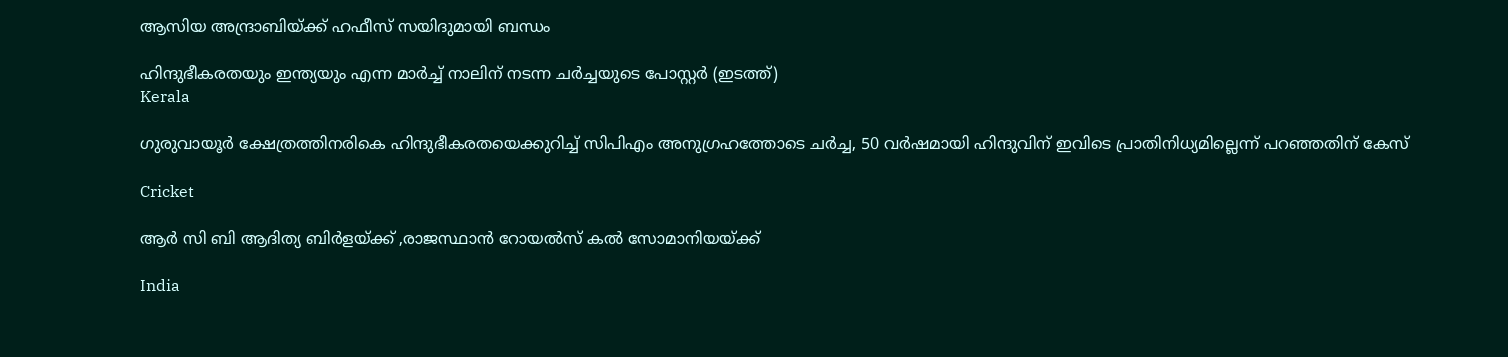ആസിയ അന്ദ്രാബിയ്‌ക്ക് ഹഫീസ് സയിദുമായി ബന്ധം

ഹിന്ദുഭീകരതയും ഇന്ത്യയും എന്ന മാര്‍ച്ച് നാലിന് നടന്ന ചര്‍ച്ചയുടെ പോസ്റ്റര്‍ (ഇടത്ത്)
Kerala

ഗുരുവായൂര്‍ ക്ഷേത്രത്തിനരികെ ഹിന്ദുഭീകരതയെക്കുറിച്ച് സിപിഎം അനുഗ്രഹത്തോടെ ചര്‍ച്ച, 50 വര്‍ഷമായി ഹിന്ദുവിന് ഇവിടെ പ്രാതിനിധ്യമില്ലെന്ന് പറഞ്ഞതിന് കേസ്

Cricket

ആര്‍ സി ബി ആദിത്യ ബിര്‍ളയ്‌ക്ക് ,രാജസ്ഥാന്‍ റോയല്‍സ് കല്‍ സോമാനിയയ്‌ക്ക്

India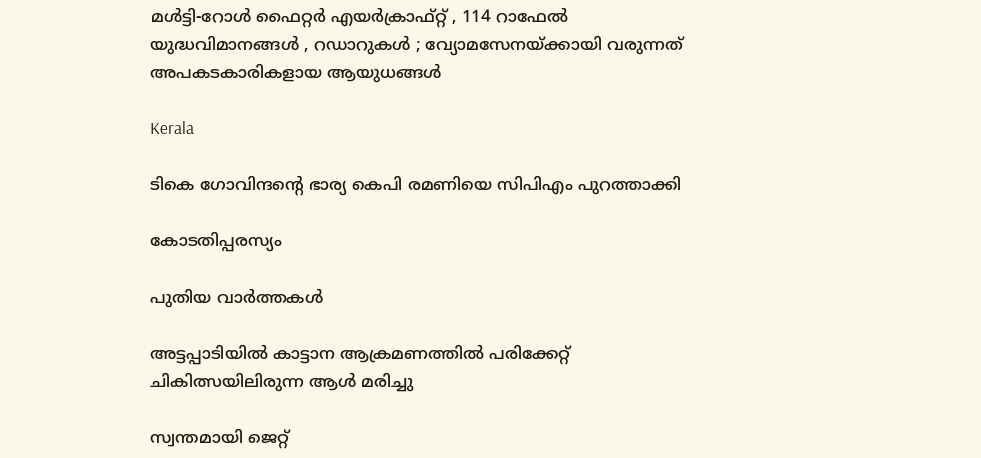മൾട്ടി-റോൾ ഫൈറ്റർ എയർക്രാഫ്റ്റ് , 114 റാഫേൽ യുദ്ധവിമാനങ്ങൾ , റഡാറുകൾ ; വ്യോമസേനയ്‌ക്കായി വരുന്നത് അപകടകാരികളായ ആയുധങ്ങൾ

Kerala

ടികെ ഗോവിന്ദന്റെ ഭാര്യ കെപി രമണിയെ സിപിഎം പുറത്താക്കി

കോടതിപ്പരസ്യം

പുതിയ വാര്‍ത്തകള്‍

അട്ടപ്പാടിയില്‍ കാട്ടാന ആക്രമണത്തില്‍ പരിക്കേറ്റ് ചികിത്സയിലിരുന്ന ആള്‍ മരിച്ചു

സ്വന്തമായി ജെറ്റ്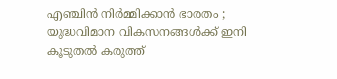എഞ്ചിൻ നിർമ്മിക്കാൻ ഭാരതം ; യുദ്ധവിമാന വികസനങ്ങൾക്ക് ഇനി കൂടുതൽ കരുത്ത്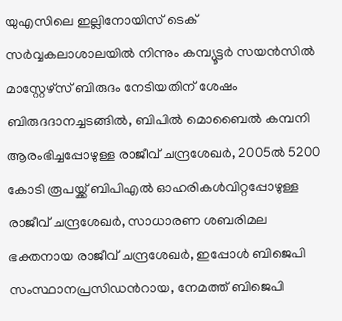യുഎസിലെ ഇല്ലിനോയിസ് ടെക് സര്‍വ്വകലാശാലയില്‍ നിന്നും കമ്പ്യൂട്ടര്‍ സയന്‍സില്‍ മാസ്റ്റേഴ്സ് ബിരുദം നേടിയതിന് ശേഷം ബിരുദദാനച്ചടങ്ങില്‍, ബിപില്‍ മൊബൈല്‍ കമ്പനി ആരംഭിച്ചപ്പോഴുള്ള രാജീവ് ചന്ദ്രശേഖര്‍, 2005ല്‍ 5200 കോടി രൂപയ്ക്ക് ബിപിഎല്‍ ഓഹരികള്‍വിറ്റപ്പോഴുള്ള രാജീവ് ചന്ദ്രശേഖര്‍, സാധാരണ ശബരിമല ഭക്തനായ രാജീവ് ചന്ദ്രശേഖര്‍, ഇപ്പോള്‍ ബിജെപി സംസ്ഥാനപ്രസിഡന്‍റായ, നേമത്ത് ബിജെപി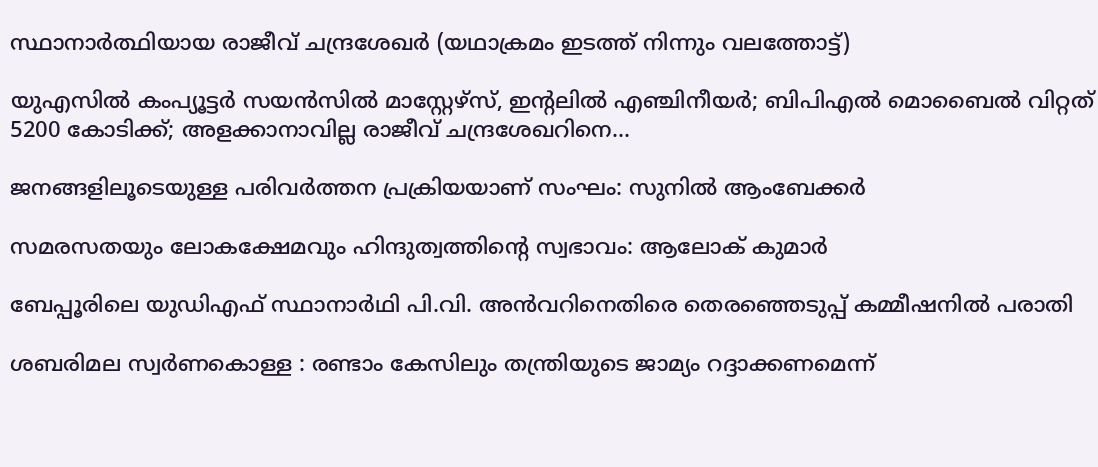സ്ഥാനാര്‍ത്ഥിയായ രാജീവ് ചന്ദ്രശേഖര്‍ (യഥാക്രമം ഇടത്ത് നിന്നും വലത്തോട്ട്)

യുഎസില്‍ കംപ്യൂട്ടര്‍ സയന്‍സില്‍ മാസ്റ്റേഴ്സ്, ഇന്‍റലില്‍ എഞ്ചിനീയര്‍; ബിപിഎല്‍ മൊബൈല്‍ വിറ്റത് 5200 കോടിക്ക്; അളക്കാനാവില്ല രാജീവ് ചന്ദ്രശേഖറിനെ…

ജനങ്ങളിലൂടെയുള്ള പരിവര്‍ത്തന പ്രക്രിയയാണ് സംഘം: സുനില്‍ ആംബേക്കര്‍

സമരസതയും ലോകക്ഷേമവും ഹിന്ദുത്വത്തിന്റെ സ്വഭാവം: ആലോക് കുമാര്‍

ബേപ്പൂരിലെ യുഡിഎഫ് സ്ഥാനാര്‍ഥി പി.വി. അന്‍വറിനെതിരെ തെരഞ്ഞെടുപ്പ് കമ്മീഷനില്‍ പരാതി

ശബരിമല സ്വര്‍ണകൊള്ള : രണ്ടാം കേസിലും തന്ത്രിയുടെ ജാമ്യം റദ്ദാക്കണമെന്ന്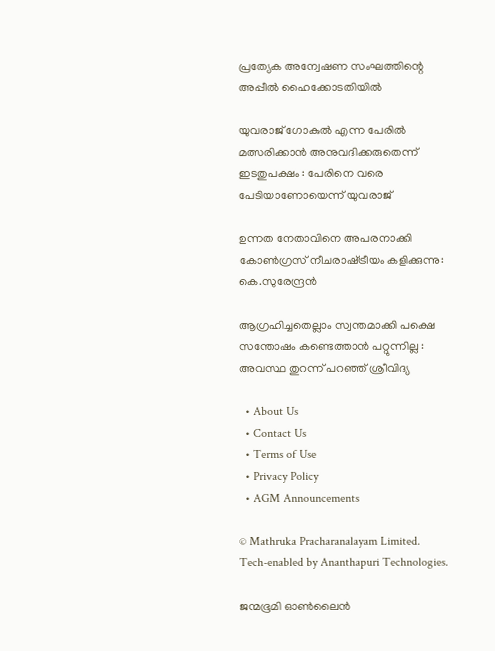പ്രത്യേക അന്വേഷണ സംഘത്തിന്റെ അപ്പീല്‍ ഹൈക്കോടതിയില്‍

യുവരാജ് ഗോകുൽ എന്ന പേരിൽ മത്സരിക്കാൻ അനുവദിക്കരുതെന്ന് ഇടതുപക്ഷം : പേരിനെ വരെ പേടിയാണോയെന്ന് യുവരാജ്

ഉന്നത നേതാവിനെ അപരനാക്കി കോൺഗ്രസ് നീചരാഷ്‌ട്രീയം കളിക്കുന്നു: കെ.സുരേന്ദ്രൻ

ആഗ്രഹിച്ചതെല്ലാം സ്വന്തമാക്കി പക്ഷെ സന്തോഷം കണ്ടെത്താൻ പറ്റുന്നില്ല : അവസ്ഥ തുറന്ന് പറഞ്ഞ് ശ്രീവിദ്യ

  • About Us
  • Contact Us
  • Terms of Use
  • Privacy Policy
  • AGM Announcements

© Mathruka Pracharanalayam Limited.
Tech-enabled by Ananthapuri Technologies.

ജന്മഭൂമി ഓണ്‍ലൈന്‍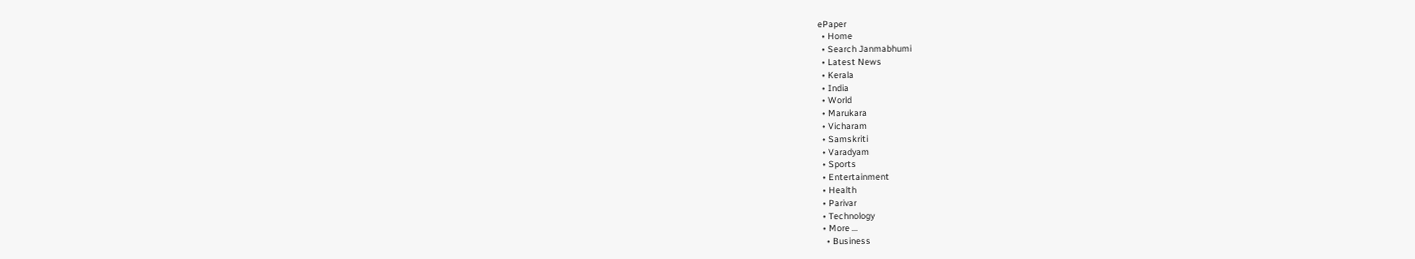ePaper
  • Home
  • Search Janmabhumi
  • Latest News
  • Kerala
  • India
  • World
  • Marukara
  • Vicharam
  • Samskriti
  • Varadyam
  • Sports
  • Entertainment
  • Health
  • Parivar
  • Technology
  • More …
    • Business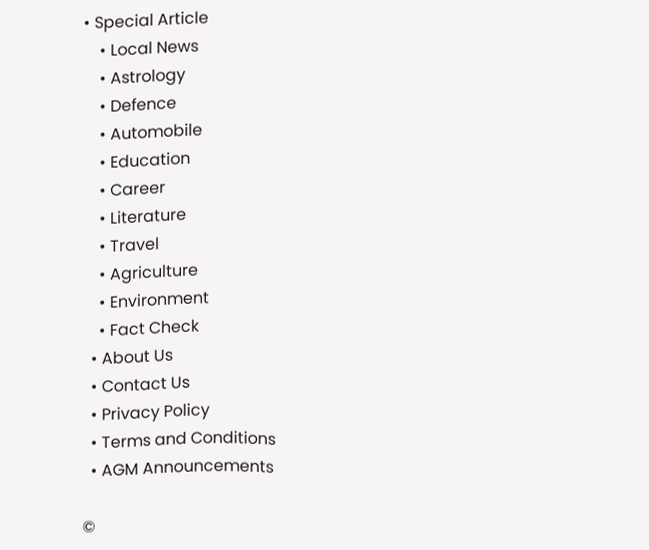• Special Article
    • Local News
    • Astrology
    • Defence
    • Automobile
    • Education
    • Career
    • Literature
    • Travel
    • Agriculture
    • Environment
    • Fact Check
  • About Us
  • Contact Us
  • Privacy Policy
  • Terms and Conditions
  • AGM Announcements

©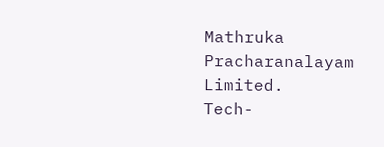Mathruka Pracharanalayam Limited.
Tech-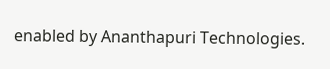enabled by Ananthapuri Technologies.